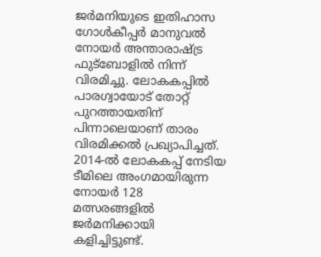ജര്‍മനിയുടെ ഇതിഹാസ ഗോള്‍കീപ്പര്‍ മാനുവല്‍ നോയര്‍ അന്താരാഷ്ട്ര ഫുട്‌ബോളില്‍ നിന്ന് വിരമിച്ചു. ലോകകപ്പില്‍ പാരഗ്വായോട് തോറ്റ് പുറത്തായതിന് പിന്നാലെയാണ് താരം വിരമിക്കല്‍ പ്രഖ്യാപിച്ചത്. 2014-ല്‍ ലോകകപ്പ് നേടിയ ടീമിലെ അംഗമായിരുന്ന നോയര്‍ 128 മത്സരങ്ങളില്‍ ജര്‍മനിക്കായി കളിച്ചിട്ടുണ്ട്.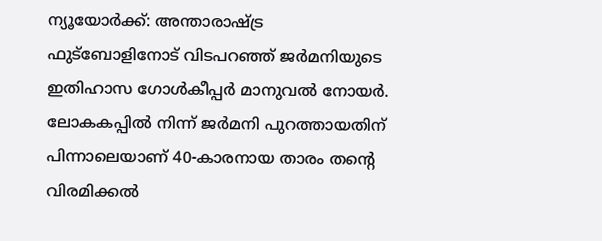ന്യൂയോര്‍ക്ക്: അന്താരാഷ്ട്ര ഫുട്‌ബോളിനോട് വിടപറഞ്ഞ് ജര്‍മനിയുടെ ഇതിഹാസ ഗോള്‍കീപ്പര്‍ മാനുവല്‍ നോയര്‍. ലോകകപ്പില്‍ നിന്ന് ജര്‍മനി പുറത്തായതിന് പിന്നാലെയാണ് 40-കാരനായ താരം തന്റെ വിരമിക്കല്‍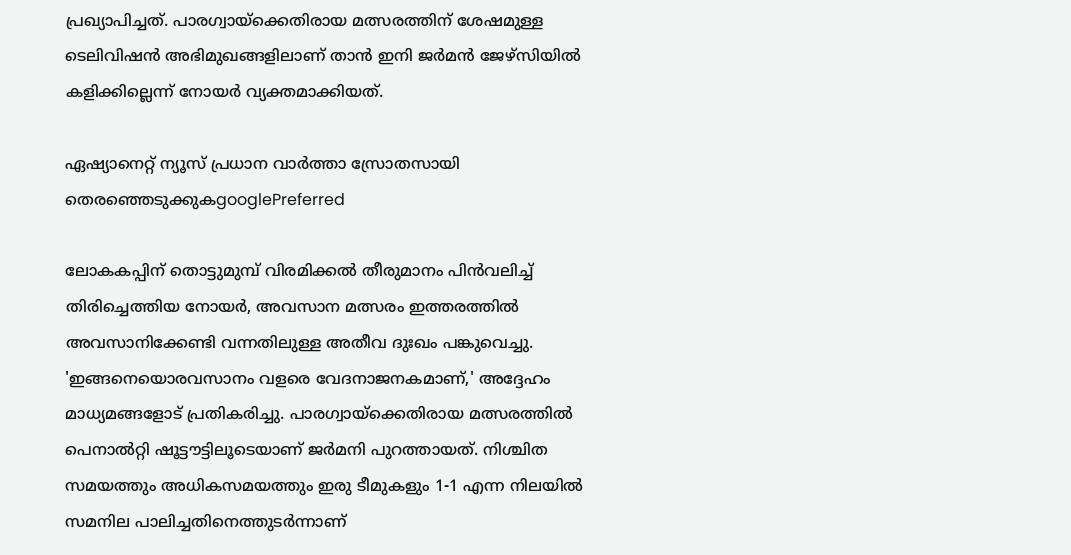പ്രഖ്യാപിച്ചത്. പാരഗ്വായ്ക്കെതിരായ മത്സരത്തിന് ശേഷമുള്ള ടെലിവിഷന്‍ അഭിമുഖങ്ങളിലാണ് താന്‍ ഇനി ജര്‍മന്‍ ജേഴ്‌സിയില്‍ കളിക്കില്ലെന്ന് നോയര്‍ വ്യക്തമാക്കിയത്.

ഏഷ്യാനെറ്റ് ന്യൂസ് പ്രധാന വാർത്താ സ്രോതസായി തെരഞ്ഞെടുക്കുകgooglePreferred

ലോകകപ്പിന് തൊട്ടുമുമ്പ് വിരമിക്കല്‍ തീരുമാനം പിന്‍വലിച്ച് തിരിച്ചെത്തിയ നോയര്‍, അവസാന മത്സരം ഇത്തരത്തില്‍ അവസാനിക്കേണ്ടി വന്നതിലുള്ള അതീവ ദുഃഖം പങ്കുവെച്ചു. 'ഇങ്ങനെയൊരവസാനം വളരെ വേദനാജനകമാണ്,' അദ്ദേഹം മാധ്യമങ്ങളോട് പ്രതികരിച്ചു. പാരഗ്വായ്ക്കെതിരായ മത്സരത്തില്‍ പെനാല്‍റ്റി ഷൂട്ടൗട്ടിലൂടെയാണ് ജര്‍മനി പുറത്തായത്. നിശ്ചിത സമയത്തും അധികസമയത്തും ഇരു ടീമുകളും 1-1 എന്ന നിലയില്‍ സമനില പാലിച്ചതിനെത്തുടര്‍ന്നാണ്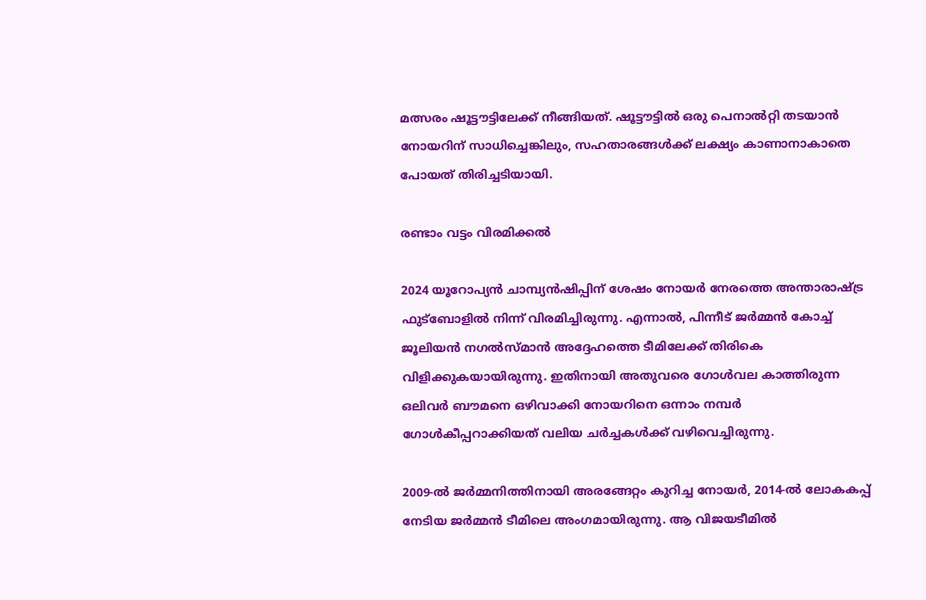മത്സരം ഷൂട്ടൗട്ടിലേക്ക് നീങ്ങിയത്. ഷൂട്ടൗട്ടില്‍ ഒരു പെനാല്‍റ്റി തടയാന്‍ നോയറിന് സാധിച്ചെങ്കിലും, സഹതാരങ്ങള്‍ക്ക് ലക്ഷ്യം കാണാനാകാതെ പോയത് തിരിച്ചടിയായി.

രണ്ടാം വട്ടം വിരമിക്കല്‍

2024 യൂറോപ്യന്‍ ചാമ്പ്യന്‍ഷിപ്പിന് ശേഷം നോയര്‍ നേരത്തെ അന്താരാഷ്ട്ര ഫുട്‌ബോളില്‍ നിന്ന് വിരമിച്ചിരുന്നു. എന്നാല്‍, പിന്നീട് ജര്‍മ്മന്‍ കോച്ച് ജൂലിയന്‍ നഗല്‍സ്മാന്‍ അദ്ദേഹത്തെ ടീമിലേക്ക് തിരികെ വിളിക്കുകയായിരുന്നു. ഇതിനായി അതുവരെ ഗോള്‍വല കാത്തിരുന്ന ഒലിവര്‍ ബൗമനെ ഒഴിവാക്കി നോയറിനെ ഒന്നാം നമ്പര്‍ ഗോള്‍കീപ്പറാക്കിയത് വലിയ ചര്‍ച്ചകള്‍ക്ക് വഴിവെച്ചിരുന്നു.

2009-ല്‍ ജര്‍മ്മനിത്തിനായി അരങ്ങേറ്റം കുറിച്ച നോയര്‍, 2014-ല്‍ ലോകകപ്പ് നേടിയ ജര്‍മ്മന്‍ ടീമിലെ അംഗമായിരുന്നു. ആ വിജയടീമില്‍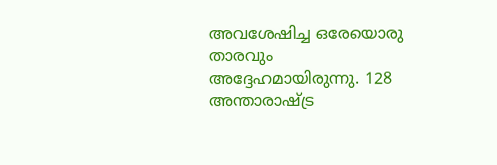അവശേഷിച്ച ഒരേയൊരു താരവും അദ്ദേഹമായിരുന്നു. 128 അന്താരാഷ്ട്ര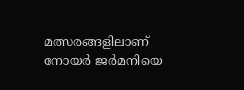മത്സരങ്ങളിലാണ് നോയര്‍ ജര്‍മനിയെ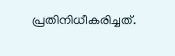പ്രതിനിധീകരിച്ചത്.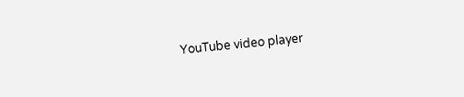YouTube video player